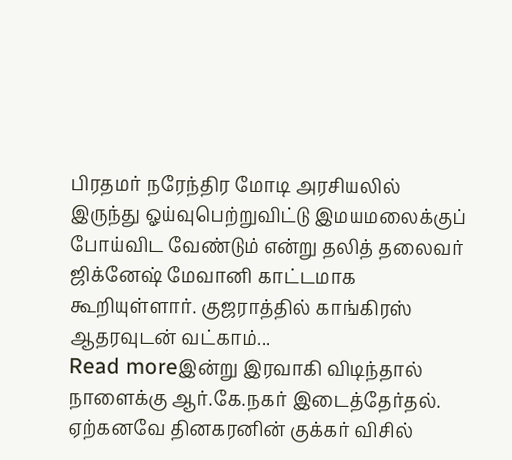பிரதமர் நரேந்திர மோடி அரசியலில் இருந்து ஓய்வுபெற்றுவிட்டு இமயமலைக்குப் போய்விட வேண்டும் என்று தலித் தலைவர் ஜிக்னேஷ் மேவானி காட்டமாக கூறியுள்ளார். குஜராத்தில் காங்கிரஸ் ஆதரவுடன் வட்காம்...
Read moreஇன்று இரவாகி விடிந்தால் நாளைக்கு ஆர்.கே.நகர் இடைத்தேர்தல். ஏற்கனவே தினகரனின் குக்கர் விசில்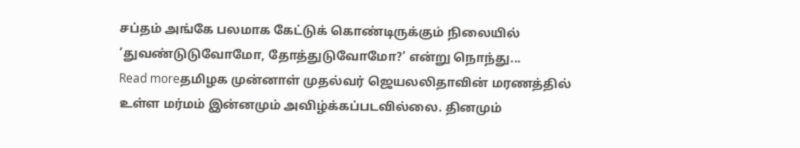சப்தம் அங்கே பலமாக கேட்டுக் கொண்டிருக்கும் நிலையில் ’துவண்டுடுவோமோ, தோத்துடுவோமோ?’ என்று நொந்து...
Read moreதமிழக முன்னாள் முதல்வர் ஜெயலலிதாவின் மரணத்தில் உள்ள மர்மம் இன்னமும் அவிழ்க்கப்படவில்லை. தினமும்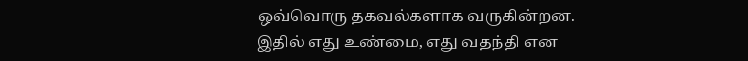ஒவ்வொரு தகவல்களாக வருகின்றன. இதில் எது உண்மை, எது வதந்தி என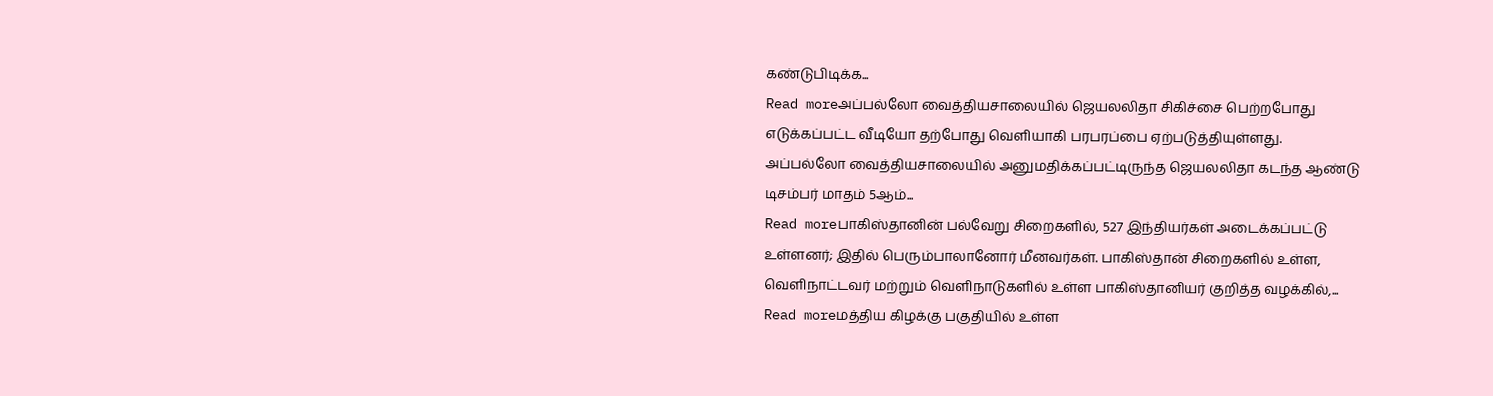கண்டுபிடிக்க...
Read moreஅப்பல்லோ வைத்தியசாலையில் ஜெயலலிதா சிகிச்சை பெற்றபோது எடுக்கப்பட்ட வீடியோ தற்போது வெளியாகி பரபரப்பை ஏற்படுத்தியுள்ளது. அப்பல்லோ வைத்தியசாலையில் அனுமதிக்கப்பட்டிருந்த ஜெயலலிதா கடந்த ஆண்டு டிசம்பர் மாதம் 5ஆம்...
Read moreபாகிஸ்தானின் பல்வேறு சிறைகளில், 527 இந்தியர்கள் அடைக்கப்பட்டு உள்ளனர்; இதில் பெரும்பாலானோர் மீனவர்கள். பாகிஸ்தான் சிறைகளில் உள்ள, வெளிநாட்டவர் மற்றும் வெளிநாடுகளில் உள்ள பாகிஸ்தானியர் குறித்த வழக்கில்,...
Read moreமத்திய கிழக்கு பகுதியில் உள்ள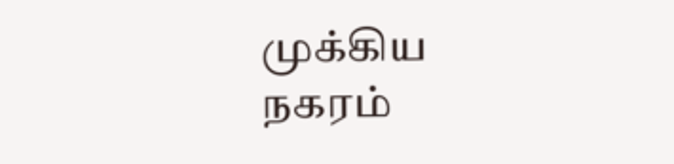முக்கிய நகரம்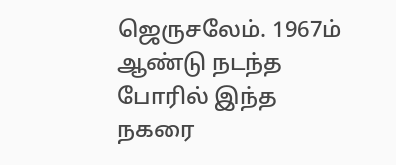ஜெருசலேம். 1967ம் ஆண்டு நடந்த போரில் இந்த நகரை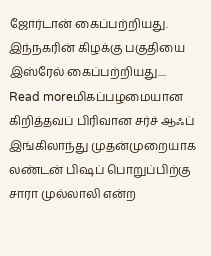ஜோர்டான் கைப்பற்றியது. இந்நகரின் கிழக்கு பகுதியை இஸ்ரேல் கைப்பற்றியது....
Read moreமிகப்பழமையான கிறித்தவப் பிரிவான சர்ச் ஆஃப் இங்கிலாந்து முதன்முறையாக லண்டன் பிஷப் பொறுப்பிற்கு சாரா முல்லாலி என்ற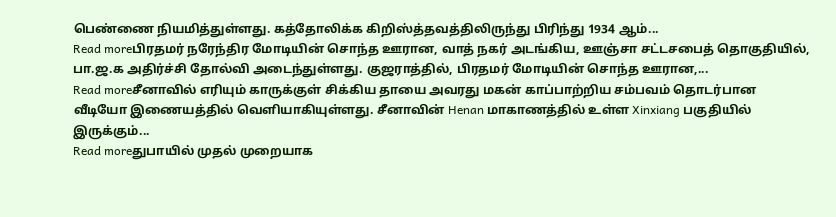பெண்ணை நியமித்துள்ளது. கத்தோலிக்க கிறிஸ்த்தவத்திலிருந்து பிரிந்து 1934 ஆம்...
Read moreபிரதமர் நரேந்திர மோடியின் சொந்த ஊரான, வாத் நகர் அடங்கிய, ஊஞ்சா சட்டசபைத் தொகுதியில், பா.ஜ.க அதிர்ச்சி தோல்வி அடைந்துள்ளது. குஜராத்தில், பிரதமர் மோடியின் சொந்த ஊரான,...
Read moreசீனாவில் எரியும் காருக்குள் சிக்கிய தாயை அவரது மகன் காப்பாற்றிய சம்பவம் தொடர்பான வீடியோ இணையத்தில் வெளியாகியுள்ளது. சீனாவின் Henan மாகாணத்தில் உள்ள Xinxiang பகுதியில் இருக்கும்...
Read moreதுபாயில் முதல் முறையாக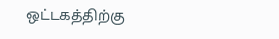ஒட்டகத்திற்கு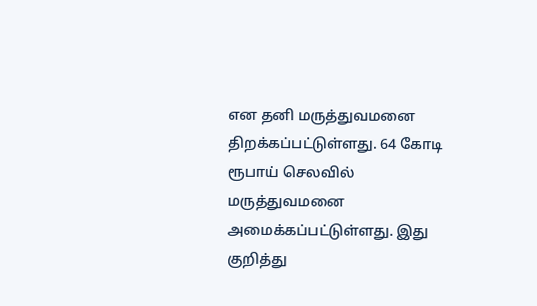என தனி மருத்துவமனை திறக்கப்பட்டுள்ளது. 64 கோடி ரூபாய் செலவில் மருத்துவமனை அமைக்கப்பட்டுள்ளது. இது குறித்து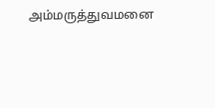அம்மருத்துவமனை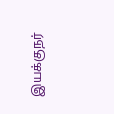இயக்குநர்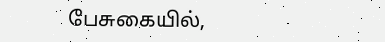பேசுகையில்,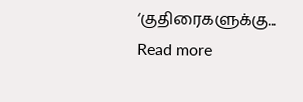‘குதிரைகளுக்கு...
Read more